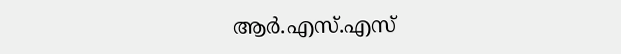ആര്‍.എസ്.എസ്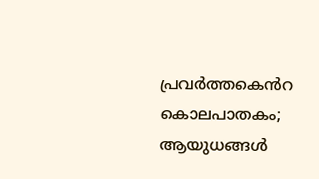പ്രവർത്തക‍െൻറ കൊലപാതകം; ആയുധങ്ങൾ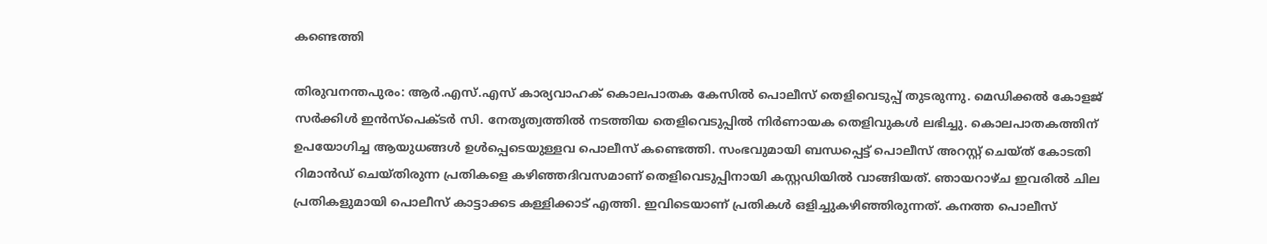കണ്ടെത്തി

തിരുവനന്തപുരം: ആര്‍.എസ്.എസ് കാര്യവാഹക് കൊലപാതക കേസില്‍ പൊലീസ് തെളിവെടുപ്പ് തുടരുന്നു. മെഡിക്കല്‍ കോളജ് സര്‍ക്കിള്‍ ഇന്‍സ്പെക്ടര്‍ സി. നേതൃത്വത്തില്‍ നടത്തിയ തെളിവെടുപ്പിൽ നിര്‍ണായക തെളിവുകള്‍ ലഭിച്ചു. കൊലപാതകത്തിന് ഉപയോഗിച്ച ആയുധങ്ങള്‍ ഉള്‍പ്പെടെയുള്ളവ പൊലീസ് കണ്ടെത്തി. സംഭവുമായി ബന്ധപ്പെട്ട് പൊലീസ് അറസ്റ്റ് ചെയ്ത് കോടതി റിമാൻഡ് ചെയ്തിരുന്ന പ്രതികളെ കഴിഞ്ഞദിവസമാണ് തെളിവെടുപ്പിനായി കസ്റ്റഡിയില്‍ വാങ്ങിയത്. ഞായറാഴ്ച ഇവരില്‍ ചില പ്രതികളുമായി പൊലീസ് കാട്ടാക്കട കള്ളിക്കാട് എത്തി. ഇവിടെയാണ് പ്രതികൾ ഒളിച്ചുകഴിഞ്ഞിരുന്നത്. കനത്ത പൊലീസ്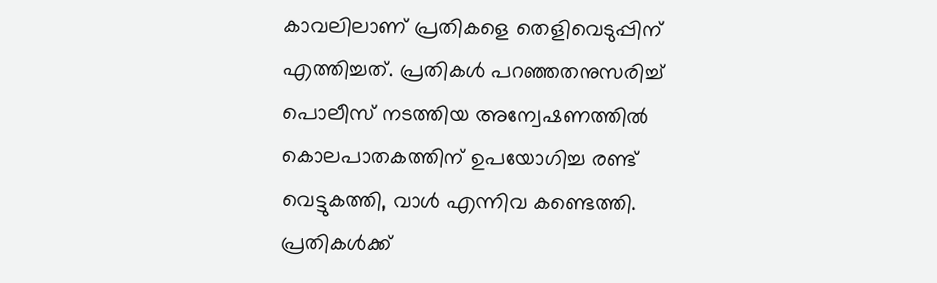കാവലിലാണ് പ്രതികളെ തെളിവെടുപ്പിന് എത്തിച്ചത്. പ്രതികള്‍ പറഞ്ഞതനുസരിച്ച് പൊലീസ് നടത്തിയ അന്വേഷണത്തില്‍ കൊലപാതകത്തിന് ഉപയോഗിച്ച രണ്ട് വെട്ടുകത്തി, വാള്‍ എന്നിവ കണ്ടെത്തി. പ്രതികള്‍ക്ക്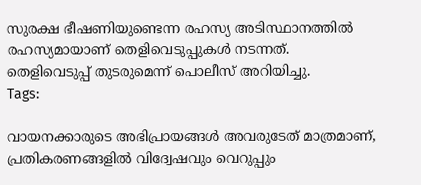സുരക്ഷ ഭീഷണിയുണ്ടെന്ന രഹസ്യ അടിസ്ഥാനത്തില്‍ രഹസ്യമായാണ് തെളിവെടുപ്പുകള്‍ നടന്നത്. തെളിവെടുപ്പ് തുടരുമെന്ന് പൊലീസ് അറിയിച്ചു.
Tags:

വായനക്കാരുടെ അഭിപ്രായങ്ങള്‍ അവരുടേത് മാത്രമാണ്, പ്രതികരണങ്ങളിൽ വിദ്വേഷവും വെറുപ്പും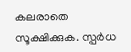കലരാതെ സൂക്ഷിക്കുക. സ്പർധ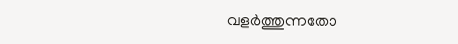വളർത്തുന്നതോ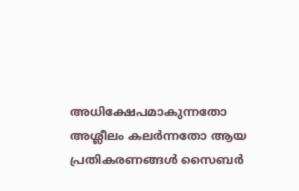അധിക്ഷേപമാകുന്നതോ അശ്ലീലം കലർന്നതോ ആയ പ്രതികരണങ്ങൾ സൈബർ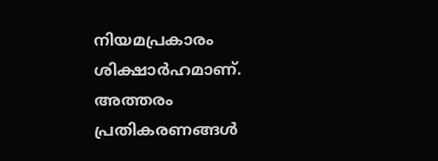നിയമപ്രകാരം ശിക്ഷാർഹമാണ്. അത്തരം പ്രതികരണങ്ങൾ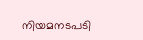നിയമനടപടി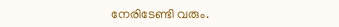നേരിടേണ്ടി വരും.